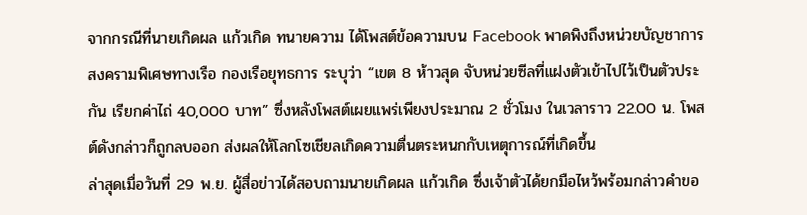จากกรณีที่นายเกิดผล แก้วเกิด ทนายความ ได้โพสต์ข้อความบน Facebook พาดพิงถึงหน่วยบัญชาการสงครามพิเศษทางเรือ กองเรือยุทธการ ระบุว่า “เขต 8 ห้าวสุด จับหน่วยซีลที่แฝงตัวเข้าไปไว้เป็นตัวประกัน เรียกค่าไถ่ 40,000 บาท” ซึ่งหลังโพสต์เผยแพร่เพียงประมาณ 2 ชั่วโมง ในเวลาราว 22.00 น. โพสต์ดังกล่าวก็ถูกลบออก ส่งผลให้โลกโซเชียลเกิดความตื่นตระหนกกับเหตุการณ์ที่เกิดขึ้น
ล่าสุดเมื่อวันที่ 29 พ.ย. ผู้สื่อข่าวได้สอบถามนายเกิดผล แก้วเกิด ซึ่งเจ้าตัวได้ยกมือไหว้พร้อมกล่าวคำขอ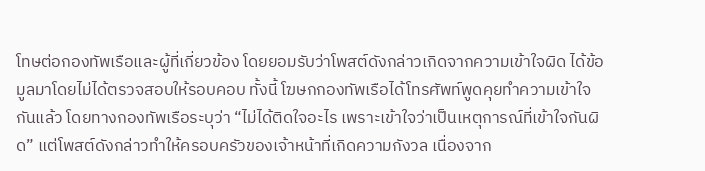โทษต่อกองทัพเรือและผู้ที่เกี่ยวข้อง โดยยอมรับว่าโพสต์ดังกล่าวเกิดจากความเข้าใจผิด ได้ข้อมูลมาโดยไม่ได้ตรวจสอบให้รอบคอบ ทั้งนี้ โฆษกกองทัพเรือได้โทรศัพท์พูดคุยทำความเข้าใจกันแล้ว โดยทางกองทัพเรือระบุว่า “ไม่ได้ติดใจอะไร เพราะเข้าใจว่าเป็นเหตุการณ์ที่เข้าใจกันผิด” แต่โพสต์ดังกล่าวทำให้ครอบครัวของเจ้าหน้าที่เกิดความกังวล เนื่องจาก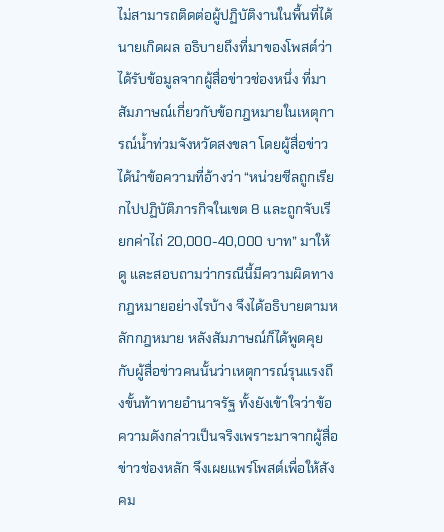ไม่สามารถติดต่อผู้ปฏิบัติงานในพื้นที่ได้
นายเกิดผล อธิบายถึงที่มาของโพสต์ว่า ได้รับข้อมูลจากผู้สื่อข่าวช่องหนึ่ง ที่มาสัมภาษณ์เกี่ยวกับข้อกฎหมายในเหตุการณ์น้ำท่วมจังหวัดสงขลา โดยผู้สื่อข่าวได้นำข้อความที่อ้างว่า “หน่วยซีลถูกเรียกไปปฏิบัติภารกิจในเขต 8 และถูกจับเรียกค่าไถ่ 20,000-40,000 บาท” มาให้ดู และสอบถามว่ากรณีนี้มีความผิดทางกฎหมายอย่างไรบ้าง จึงได้อธิบายตามหลักกฎหมาย หลังสัมภาษณ์ก็ได้พูดคุยกับผู้สื่อข่าวคนนั้นว่าเหตุการณ์รุนแรงถึงขั้นท้าทายอำนาจรัฐ ทั้งยังเข้าใจว่าข้อความดังกล่าวเป็นจริงเพราะมาจากผู้สื่อข่าวช่องหลัก จึงเผยแพร่โพสต์เพื่อให้สังคม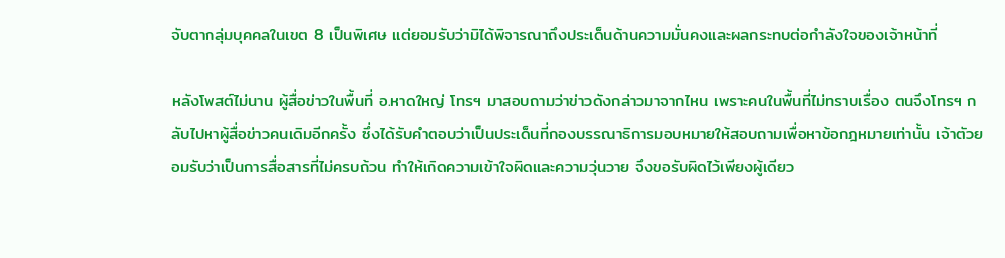จับตากลุ่มบุคคลในเขต 8 เป็นพิเศษ แต่ยอมรับว่ามิได้พิจารณาถึงประเด็นด้านความมั่นคงและผลกระทบต่อกำลังใจของเจ้าหน้าที่

หลังโพสต์ไม่นาน ผู้สื่อข่าวในพื้นที่ อ.หาดใหญ่ โทรฯ มาสอบถามว่าข่าวดังกล่าวมาจากไหน เพราะคนในพื้นที่ไม่ทราบเรื่อง ตนจึงโทรฯ กลับไปหาผู้สื่อข่าวคนเดิมอีกครั้ง ซึ่งได้รับคำตอบว่าเป็นประเด็นที่กองบรรณาธิการมอบหมายให้สอบถามเพื่อหาข้อกฎหมายเท่านั้น เจ้าตัวยอมรับว่าเป็นการสื่อสารที่ไม่ครบถ้วน ทำให้เกิดความเข้าใจผิดและความวุ่นวาย จึงขอรับผิดไว้เพียงผู้เดียว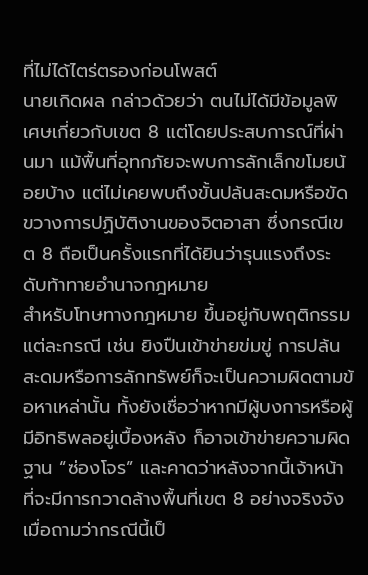ที่ไม่ได้ไตร่ตรองก่อนโพสต์
นายเกิดผล กล่าวด้วยว่า ตนไม่ได้มีข้อมูลพิเศษเกี่ยวกับเขต 8 แต่โดยประสบการณ์ที่ผ่านมา แม้พื้นที่อุทกภัยจะพบการลักเล็กขโมยน้อยบ้าง แต่ไม่เคยพบถึงขั้นปล้นสะดมหรือขัดขวางการปฏิบัติงานของจิตอาสา ซึ่งกรณีเขต 8 ถือเป็นครั้งแรกที่ได้ยินว่ารุนแรงถึงระดับท้าทายอำนาจกฎหมาย
สำหรับโทษทางกฎหมาย ขึ้นอยู่กับพฤติกรรมแต่ละกรณี เช่น ยิงปืนเข้าข่ายข่มขู่ การปล้นสะดมหรือการลักทรัพย์ก็จะเป็นความผิดตามข้อหาเหล่านั้น ทั้งยังเชื่อว่าหากมีผู้บงการหรือผู้มีอิทธิพลอยู่เบื้องหลัง ก็อาจเข้าข่ายความผิดฐาน “ซ่องโจร” และคาดว่าหลังจากนี้เจ้าหน้าที่จะมีการกวาดล้างพื้นที่เขต 8 อย่างจริงจัง
เมื่อถามว่ากรณีนี้เป็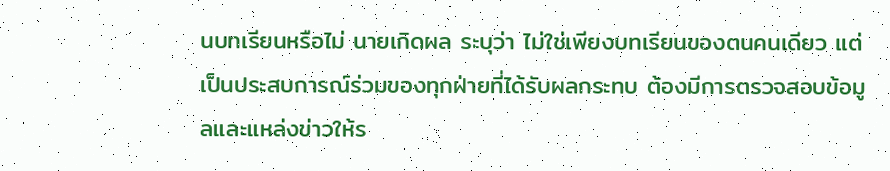นบทเรียนหรือไม่ นายเกิดผล ระบุว่า ไม่ใช่เพียงบทเรียนของตนคนเดียว แต่เป็นประสบการณ์ร่วมของทุกฝ่ายที่ได้รับผลกระทบ ต้องมีการตรวจสอบข้อมูลและแหล่งข่าวให้ร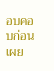อบคอบก่อนเผย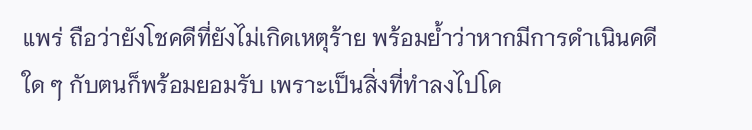แพร่ ถือว่ายังโชคดีที่ยังไม่เกิดเหตุร้าย พร้อมย้ำว่าหากมีการดำเนินคดีใด ๆ กับตนก็พร้อมยอมรับ เพราะเป็นสิ่งที่ทำลงไปโด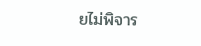ยไม่พิจาร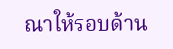ณาให้รอบด้าน